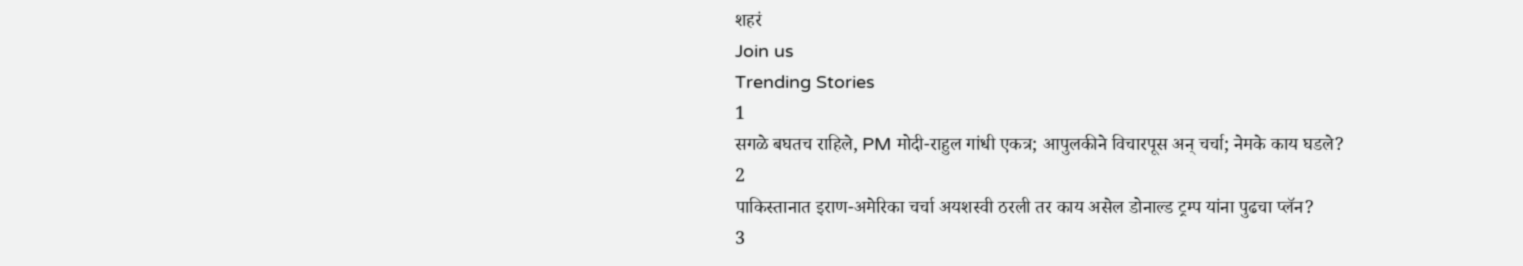शहरं
Join us
Trending Stories
1
सगळे बघतच राहिले, PM मोदी-राहुल गांधी एकत्र; आपुलकीने विचारपूस अन् चर्चा; नेमके काय घडले?
2
पाकिस्तानात इराण-अमेरिका चर्चा अयशस्वी ठरली तर काय असेल डोनाल्ड ट्रम्प यांना पुढचा प्लॅन?
3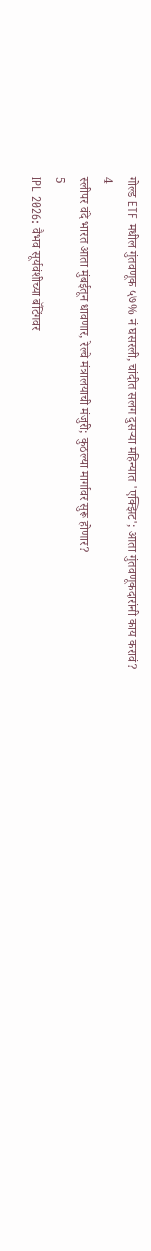गोल्ड ETF मधील गुंतवणूक ५७% नं घसरली, चांदीत सलग दुसऱ्या महिन्यात 'एक्झिट'; आता गुंतवणूकदारांनी काय करावं?
4
स्लीपर वंदे भारत आता मुंबईतून धावणार, रेल्वे मंत्रालयाची मंजुरी; कुठल्या मार्गावर सुरू होणार?
5
IPL 2026: वैभव सूर्यवंशीच्या बॅटिंगवर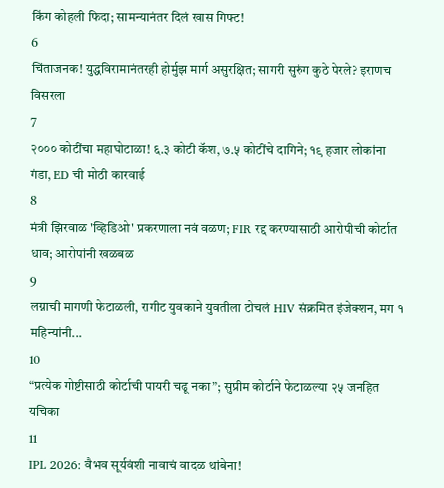किंग कोहली फिदा; सामन्यानंतर दिलं खास गिफ्ट!
6
चिंताजनक! युद्धविरामानंतरही होर्मुझ मार्ग असुरक्षित; सागरी सुरुंग कुठे पेरले? इराणच विसरला
7
२००० कोटींचा महाघोटाळा! ६.३ कोटी कॅश, ७.५ कोटींचे दागिने; १९ हजार लोकांना गंडा, ED ची मोठी कारवाई
8
मंत्री झिरवाळ 'व्हिडिओ' प्रकरणाला नवं वळण; FIR रद्द करण्यासाठी आरोपीची कोर्टात धाव; आरोपांनी खळबळ
9
लग्नाची मागणी फेटाळली, रागीट युवकाने युवतीला टोचलं HIV संक्रमित इंजेक्शन, मग १ महिन्यांनी...
10
“प्रत्येक गोष्टीसाठी कोर्टाची पायरी चढू नका”; सुप्रीम कोर्टाने फेटाळल्या २५ जनहित यचिका
11
IPL 2026: वैभव सूर्यवंशी नावाचं वादळ थांबेना!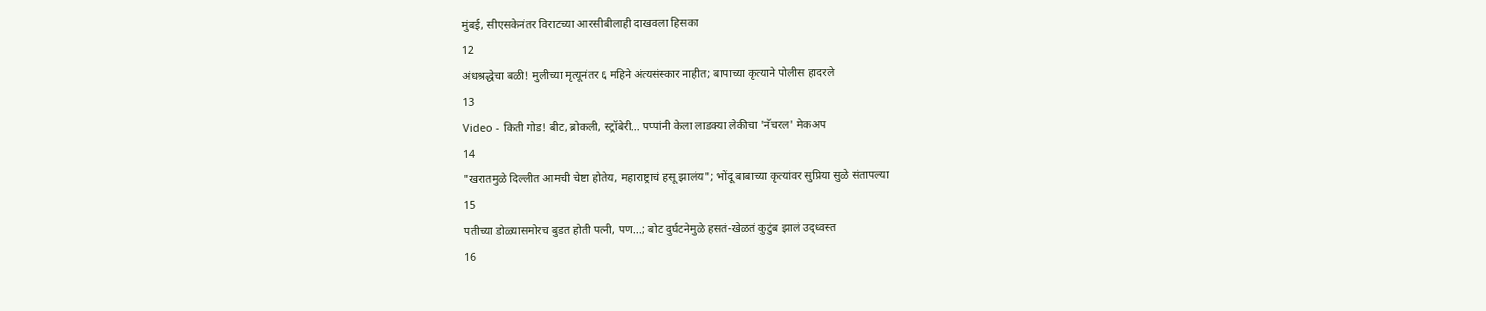मुंबई, सीएसकेनंतर विराटच्या आरसीबीलाही दाखवला हिसका
12
अंधश्रद्धेचा बळी! मुलीच्या मृत्यूनंतर ६ महिने अंत्यसंस्कार नाहीत; बापाच्या कृत्याने पोलीस हादरले
13
Video - किती गोड! बीट, ब्रोकली, स्ट्रॉबेरी... पप्पांनी केला लाडक्या लेकीचा 'नॅचरल' मेकअप
14
"खरातमुळे दिल्लीत आमची चेष्टा होतेय, महाराष्ट्राचं हसू झालंय"; भोंदू बाबाच्या कृत्यांवर सुप्रिया सुळे संतापल्या
15
पतीच्या डोळ्यासमोरच बुडत होती पत्नी, पण...; बोट दुर्घटनेमुळे हसतं-खेळतं कुटुंब झालं उद्ध्वस्त
16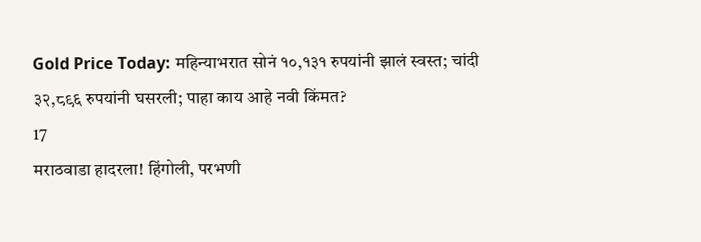Gold Price Today: महिन्याभरात सोनं १०,१३१ रुपयांनी झालं स्वस्त; चांदी ३२,८९६ रुपयांनी घसरली; पाहा काय आहे नवी किंमत?
17
मराठवाडा हादरला! हिंगोली, परभणी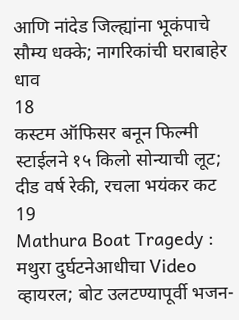आणि नांदेड जिल्ह्यांना भूकंपाचे सौम्य धक्के; नागरिकांची घराबाहेर धाव
18
कस्टम ऑफिसर बनून फिल्मी स्टाईलने १५ किलो सोन्याची लूट; दीड वर्ष रेकी, रचला भयंकर कट
19
Mathura Boat Tragedy : मथुरा दुर्घटनेआधीचा Video व्हायरल; बोट उलटण्यापूर्वी भजन-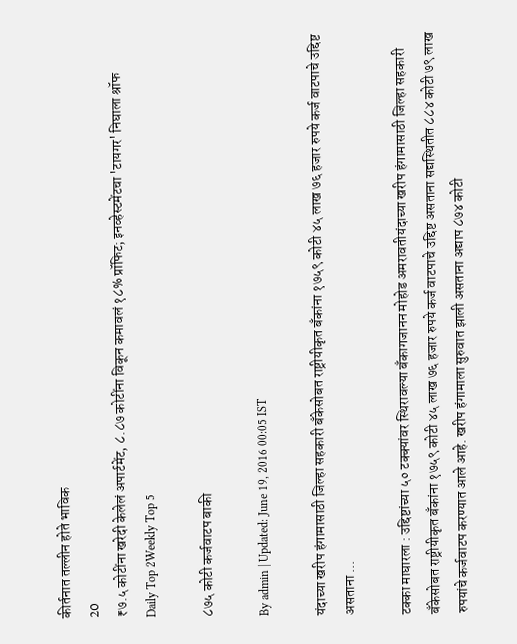कीर्तनात तल्लीन होते भाविक
20
₹७.५ कोटींना खरेदी केलेलं अपार्टमेंट, ८.८७ कोटींना विकून कमावलं १८% प्रॉफिट; इनव्हेस्टमेंटचा 'टायगर' निघाला श्रॉफ
Daily Top 2Weekly Top 5

८७५ कोटी कर्जवाटप बाकी

By admin | Updated: June 19, 2016 00:05 IST

यंदाच्या खरीप हंगामासाठी जिल्हा सहकारी बँकेसोबत राष्ट्रीयीकृत बँकांना १७५९ कोटी ४५ लाख ७६ हजार रुपये कर्ज वाटपाचे उद्दिष्ट असताना ...

टक्का माघारला : उद्दिष्टांच्या ५० टक्क्यांवर स्थिरावल्या बँकागजानन मोहोड अमरावतीयंदाच्या खरीप हंगामासाठी जिल्हा सहकारी बँकेसोबत राष्ट्रीयीकृत बँकांना १७५९ कोटी ४५ लाख ७६ हजार रुपये कर्ज वाटपाचे उद्दिष्ट असताना सद्यस्थितीत ८८४ कोटी ७९ लाख रुपयांचे कर्जवाटप करण्यात आले आहे. खरीप हंगामाला सुरुवात झाली असताना अद्याप ८७४ कोटी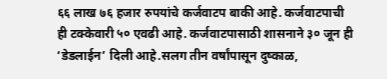६६ लाख ७६ हजार रुपयांचे कर्जवाटप बाकी आहे. कर्जवाटपाची ही टक्केवारी ५० एवढी आहे. कर्जवाटपासाठी शासनाने ३० जून ही ‘डेडलाईन’ दिली आहे.सलग तीन वर्षांपासून दुष्काळ,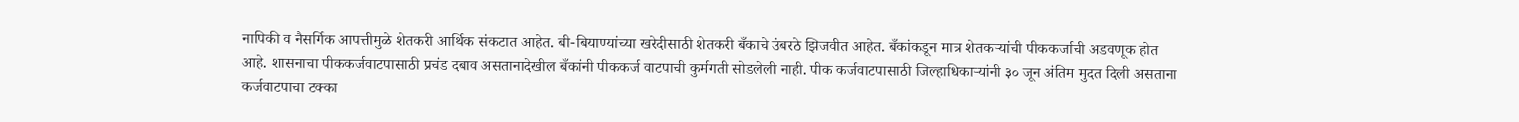नापिकी व नैसर्गिक आपत्तीमुळे शेतकरी आर्थिक संकटात आहेत. बी-बियाण्यांच्या खरेदीसाठी शेतकरी बँकाचे उंबरठे झिजवीत आहेत. बँकांकडून मात्र शेतकऱ्यांची पीककर्जाची अडवणूक होत आहे. शासनाचा पीककर्जवाटपासाठी प्रचंड दबाव असतानादेखील बँकांनी पीककर्ज वाटपाची कुर्मगती सोडलेली नाही. पीक कर्जवाटपासाठी जिल्हाधिकाऱ्यांनी ३० जून अंतिम मुदत दिली असताना कर्जवाटपाचा टक्का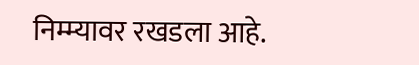निम्म्यावर रखडला आहे.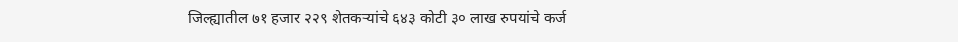जिल्ह्यातील ७१ हजार २२९ शेतकऱ्यांचे ६४३ कोटी ३० लाख रुपयांचे कर्ज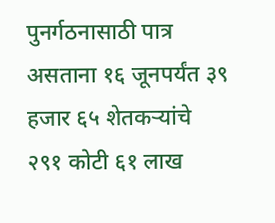पुनर्गठनासाठी पात्र असताना १६ जूनपर्यंत ३९ हजार ६५ शेतकऱ्यांचे २९१ कोटी ६१ लाख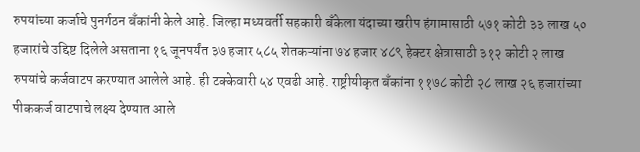रुपयांच्या कर्जाचे पुनर्गठन बँकांनी केले आहे. जिल्हा मध्यवर्ती सहकारी बँकेला यंदाच्या खरीप हंगामासाठी ५७१ कोटी ३३ लाख ५० हजारांचे उद्दिष्ट दिलेले असताना १६ जूनपर्यंत ३७ हजार ५८५ शेतकऱ्यांना ७४ हजार ४८९ हेक्टर क्षेत्रासाठी ३१२ कोटी २ लाख रुपयांचे कर्जवाटप करण्यात आलेले आहे. ही टक्केवारी ५४ एवढी आहे. राष्ट्रीयीकृत बँकांना ११७८ कोटी २८ लाख २६ हजारांच्या पीककर्ज वाटपाचे लक्ष्य देण्यात आले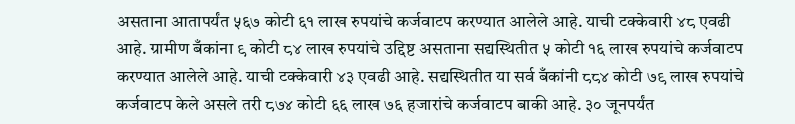असताना आतापर्यंत ५६७ कोटी ६१ लाख रुपयांचे कर्जवाटप करण्यात आलेले आहे. याची टक्केवारी ४८ एवढी आहे. ग्रामीण बँकांना ९ कोटी ८४ लाख रुपयांचे उद्दिष्ट असताना सद्यस्थितीत ५ कोटी १६ लाख रुपयांचे कर्जवाटप करण्यात आलेले आहे. याची टक्केवारी ४३ एवढी आहे. सद्यस्थितीत या सर्व बँकांनी ८८४ कोटी ७९ लाख रुपयांचे कर्जवाटप केले असले तरी ८७४ कोटी ६६ लाख ७६ हजारांचे कर्जवाटप बाकी आहे. ३० जूनपर्यंत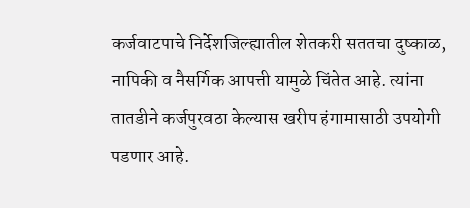कर्जवाटपाचे निर्देशजिल्ह्यातील शेतकरी सततचा दुष्काळ, नापिकी व नैसर्गिक आपत्ती यामुळे चिंतेत आहे. त्यांना तातडीने कर्जपुरवठा केल्यास खरीप हंगामासाठी उपयोगी पडणार आहे.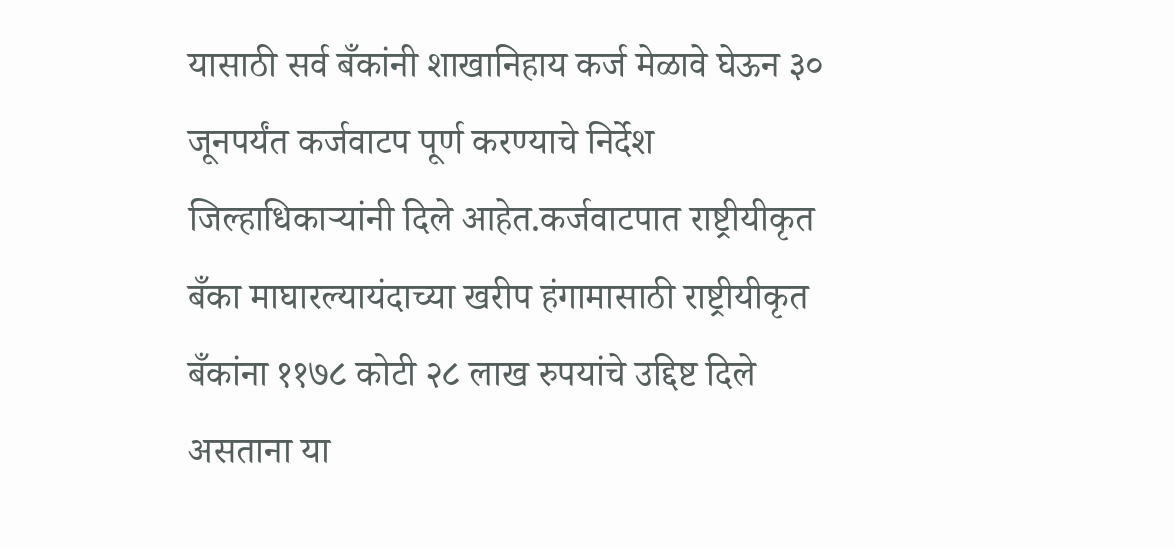यासाठी सर्व बँकांनी शाखानिहाय कर्ज मेळावे घेऊन ३० जूनपर्यंत कर्जवाटप पूर्ण करण्याचे निर्देश जिल्हाधिकाऱ्यांनी दिले आहेत.कर्जवाटपात राष्ट्रीयीकृत बँका माघारल्यायंदाच्या खरीप हंगामासाठी राष्ट्रीयीकृत बँकांना ११७८ कोटी २८ लाख रुपयांचे उद्दिष्ट दिले असताना या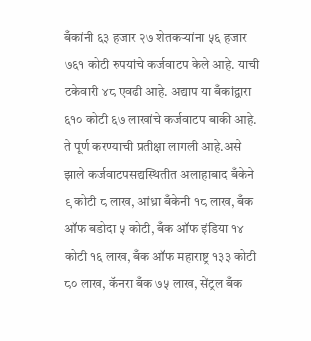बँकांनी ६३ हजार २७ शेतकऱ्यांना ५६ हजार ७६१ कोटी रुपयांचे कर्जवाटप केले आहे. याची टकेवारी ४८ एवढी आहे. अद्याप या बँकांद्वारा ६१० कोटी ६७ लाखांचे कर्जवाटप बाकी आहे. ते पूर्ण करण्याची प्रतीक्षा लागली आहे.असे झाले कर्जवाटपसद्यस्थितीत अलाहाबाद बँकेने ९ कोटी ८ लाख, आंध्रा बँकेनी १८ लाख, बँक ऑफ बडोदा ५ कोटी, बँक ऑफ इंडिया १४ कोटी १६ लाख, बँक ऑफ महाराष्ट्र १३३ कोटी ८० लाख, कॅनरा बँक ७५ लाख, सेंट्रल बँक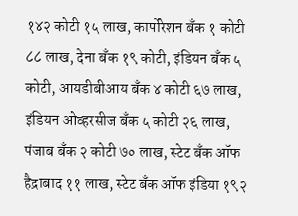१४२ कोटी १५ लाख, कार्पोरेशन बँक १ कोटी ८८ लाख, देना बँक १९ कोटी, इंडियन बँक ५ कोटी, आयडीबीआय बँक ४ कोटी ६७ लाख, इंडियन ओव्हरसीज बँक ५ कोटी २६ लाख, पंजाब बँक २ कोटी ७० लाख, स्टेट बँक ऑफ हैद्राबाद ११ लाख, स्टेट बँक ऑफ इंडिया १९२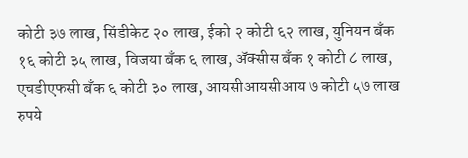कोटी ३७ लाख, सिंडीकेट २० लाख, ईको २ कोटी ६२ लाख, युनियन बँक १६ कोटी ३५ लाख, विजया बँक ६ लाख, अ‍ॅक्सीस बँक १ कोटी ८ लाख, एचडीएफसी बँक ६ कोटी ३० लाख, आयसीआयसीआय ७ कोटी ५७ लाख रुपये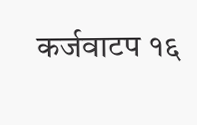कर्जवाटप १६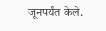जूनपर्यंत केले.